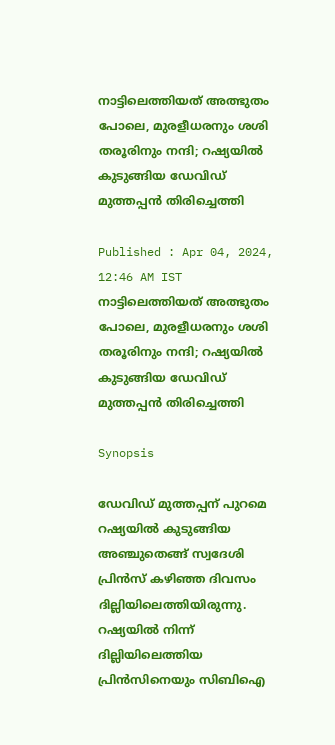നാട്ടിലെത്തിയത് അത്ഭുതം പോലെ, മുരളീധരനും ശശി തരൂരിനും നന്ദി; റഷ്യയിൽ കുടുങ്ങിയ ഡേവിഡ് മുത്തപ്പൻ തിരിച്ചെത്തി

Published : Apr 04, 2024, 12:46 AM IST
നാട്ടിലെത്തിയത് അത്ഭുതം പോലെ, മുരളീധരനും ശശി തരൂരിനും നന്ദി; റഷ്യയിൽ കുടുങ്ങിയ ഡേവിഡ് മുത്തപ്പൻ തിരിച്ചെത്തി

Synopsis

ഡേവിഡ് മുത്തപ്പന് പുറമെ റഷ്യയിൽ കുടുങ്ങിയ അഞ്ചുതെങ്ങ് സ്വദേശി പ്രിന്‍സ് കഴിഞ്ഞ ദിവസം ദില്ലിയിലെത്തിയിരുന്നു. റഷ്യയില്‍ നിന്ന് ദില്ലിയിലെത്തിയ പ്രിൻസിനെയും സിബിഐ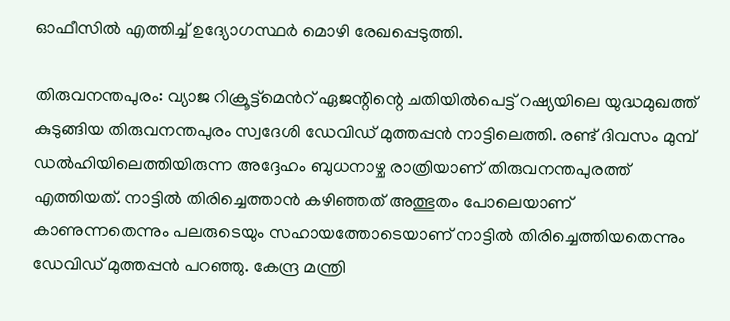ഓഫീസില്‍ എത്തിച്ച് ഉദ്യോഗസ്ഥർ മൊഴി രേഖപ്പെടുത്തി.

തിരുവനന്തപുരം: വ്യാജ റിക്രൂട്ട്മെന്‍റ് ഏജന്റിന്റെ ചതിയില്‍പെട്ട് റഷ്യയിലെ യുദ്ധമുഖത്ത് കുടുങ്ങിയ തിരുവനന്തപുരം സ്വദേശി ഡേവിഡ് മുത്തപ്പന്‍ നാട്ടിലെത്തി. രണ്ട് ദിവസം മുമ്പ് ഡൽഹിയിലെത്തിയിരുന്ന അദ്ദേഹം ബുധനാഴ്ച രാത്രിയാണ് തിരുവനന്തപുരത്ത് എത്തിയത്. നാട്ടിൽ തിരിച്ചെത്താൻ കഴിഞ്ഞത് അത്ഭുതം പോലെയാണ് കാണുന്നതെന്നും പലരുടെയും സഹായത്തോടെയാണ് നാട്ടിൽ തിരിച്ചെത്തിയതെന്നും ഡേവിഡ് മുത്തപ്പൻ പറഞ്ഞു. കേന്ദ്ര മന്ത്രി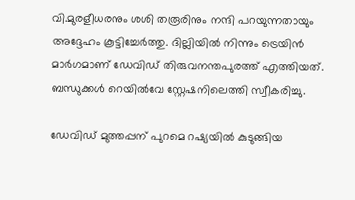വി.മുരളീധരനും ശശി തരൂരിനും നന്ദി പറയുന്നതായും അദ്ദേഹം കൂട്ടിച്ചേർത്തു. ദില്ലിയില്‍ നിന്നും ട്രെയിന്‍ മാര്‍ഗമാണ് ഡേവിഡ് തിരുവനന്തപുരത്ത് എത്തിയത്. ബന്ധുക്കൾ റെയില്‍വേ സ്റ്റേഷനിലെത്തി സ്വീകരിച്ചു.

ഡേവിഡ് മുത്തപ്പന് പുറമെ റഷ്യയിൽ കുടുങ്ങിയ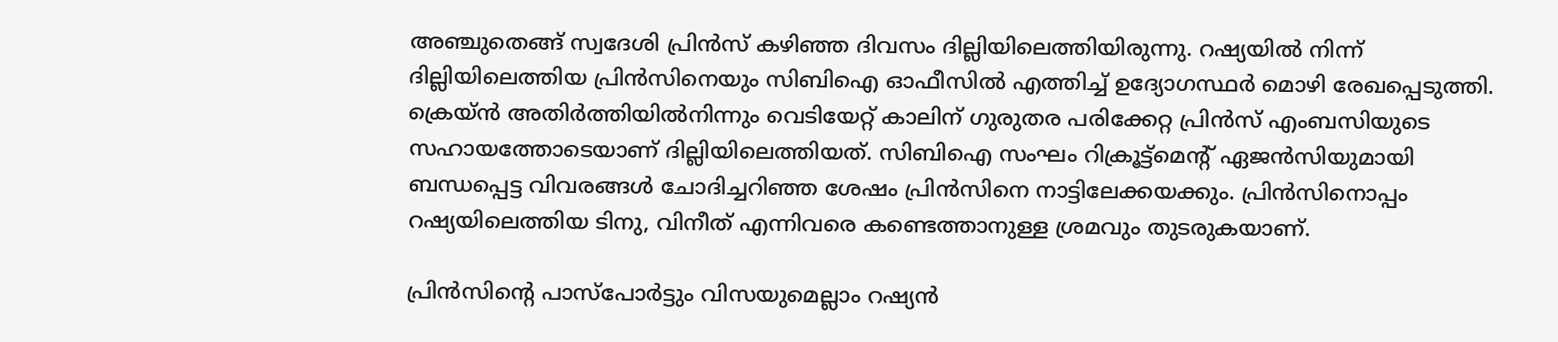അഞ്ചുതെങ്ങ് സ്വദേശി പ്രിന്‍സ് കഴിഞ്ഞ ദിവസം ദില്ലിയിലെത്തിയിരുന്നു. റഷ്യയില്‍ നിന്ന് ദില്ലിയിലെത്തിയ പ്രിൻസിനെയും സിബിഐ ഓഫീസില്‍ എത്തിച്ച് ഉദ്യോഗസ്ഥർ മൊഴി രേഖപ്പെടുത്തി. ക്രെയ്ൻ അതിർത്തിയിൽനിന്നും വെടിയേറ്റ് കാലിന് ഗുരുതര പരിക്കേറ്റ പ്രിൻസ് എംബസിയുടെ സഹായത്തോടെയാണ് ദില്ലിയിലെത്തിയത്. സിബിഐ സംഘം റിക്രൂട്ട്മെൻ്റ് ഏജൻസിയുമായി ബന്ധപ്പെട്ട വിവരങ്ങൾ ചോദിച്ചറിഞ്ഞ ശേഷം പ്രിൻസിനെ നാട്ടിലേക്കയക്കും. പ്രിൻസിനൊപ്പം റഷ്യയിലെത്തിയ ടിനു, വിനീത് എന്നിവരെ കണ്ടെത്താനുള്ള ശ്രമവും തുടരുകയാണ്.

പ്രിന്‍സിന്‍റെ പാസ്പോർട്ടും വിസയുമെല്ലാം റഷ്യൻ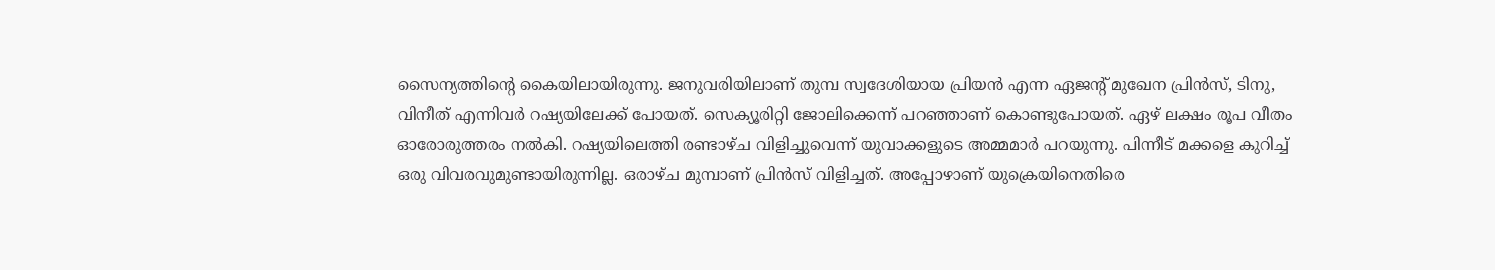സൈന്യത്തിന്‍റെ കൈയിലായിരുന്നു. ജനുവരിയിലാണ് തുമ്പ സ്വദേശിയായ പ്രിയൻ എന്ന ഏജന്റ് മുഖേന പ്രിൻസ്, ടിനു, വിനീത് എന്നിവർ റഷ്യയിലേക്ക് പോയത്. സെക്യൂരിറ്റി ജോലിക്കെന്ന് പറഞ്ഞാണ് കൊണ്ടുപോയത്. ഏഴ് ലക്ഷം രൂപ വീതം ഓരോരുത്തരം നൽകി. റഷ്യയിലെത്തി രണ്ടാഴ്ച വിളിച്ചുവെന്ന് യുവാക്കളുടെ അമ്മമാർ പറയുന്നു. പിന്നീട് മക്കളെ കുറിച്ച് ഒരു വിവരവുമുണ്ടായിരുന്നില്ല. ഒരാഴ്ച മുമ്പാണ് പ്രിൻസ് വിളിച്ചത്. അപ്പോഴാണ് യുക്രെയിനെതിരെ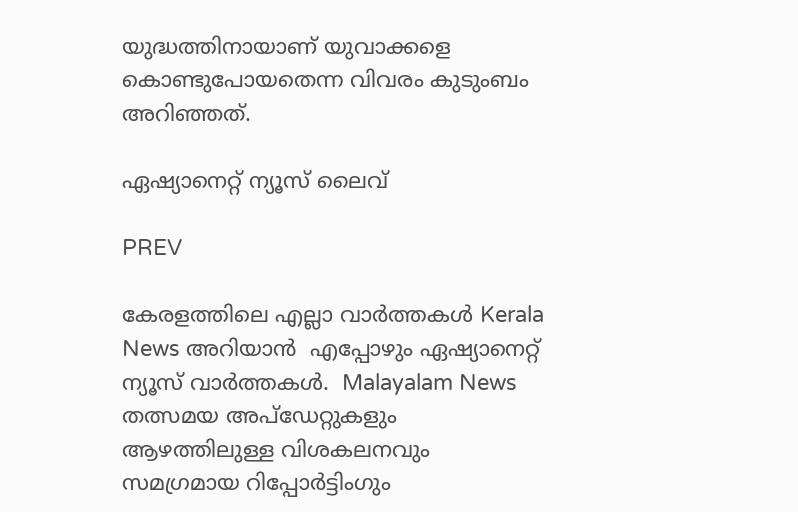യുദ്ധത്തിനായാണ് യുവാക്കളെ കൊണ്ടുപോയതെന്ന വിവരം കുടുംബം അറിഞ്ഞത്.

ഏഷ്യാനെറ്റ് ന്യൂസ് ലൈവ്

PREV

കേരളത്തിലെ എല്ലാ വാർത്തകൾ Kerala News അറിയാൻ  എപ്പോഴും ഏഷ്യാനെറ്റ് ന്യൂസ് വാർത്തകൾ.  Malayalam News   തത്സമയ അപ്‌ഡേറ്റുകളും ആഴത്തിലുള്ള വിശകലനവും സമഗ്രമായ റിപ്പോർട്ടിംഗും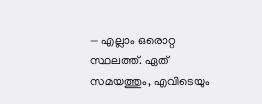— എല്ലാം ഒരൊറ്റ സ്ഥലത്ത്. ഏത് സമയത്തും, എവിടെയും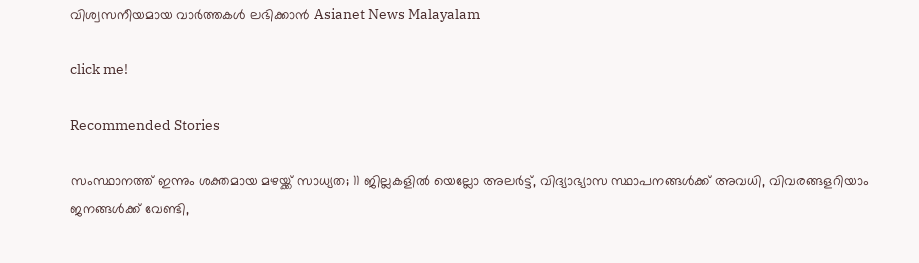വിശ്വസനീയമായ വാർത്തകൾ ലഭിക്കാൻ Asianet News Malayalam

click me!

Recommended Stories

സംസ്ഥാനത്ത് ഇന്നും ശക്തമായ മഴയ്ക്ക് സാധ്യത; 11 ജില്ലകളില്‍ യെല്ലോ അലര്‍ട്ട്, വിദ്യാഭ്യാസ സ്ഥാപനങ്ങൾക്ക് അവധി, വിവരങ്ങളറിയാം
ജനങ്ങൾക്ക് വേണ്ടി,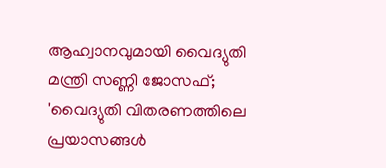ആഹ്വാനവുമായി വൈദ്യുതി മന്ത്രി സണ്ണി ജോസഫ്; 'വൈദ്യുതി വിതരണത്തിലെ പ്രയാസങ്ങൾ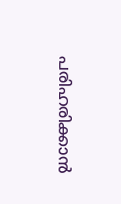പരിഹരിക്കാൻ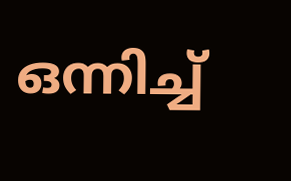ഒന്നിച്ച്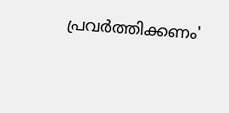പ്രവർത്തിക്കണം'